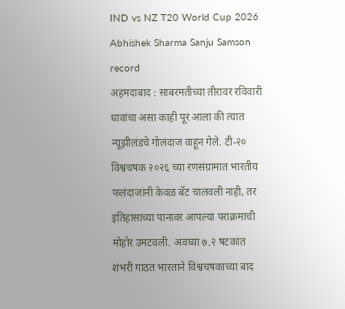IND vs NZ T20 World Cup 2026 Abhishek Sharma Sanju Samson record
अहमदाबाद : साबरमतीच्या तीरावर रविवारी धावांचा असा काही पूर आला की त्यात न्यूझीलंडचे गोलंदाज वाहून गेले. टी-२० विश्वचषक २०२६ च्या रणसंग्रामात भारतीय फलंदाजांनी केवळ बॅट चालवली नाही, तर इतिहासाच्या पानावर आपल्या पराक्रमाची मोहोर उमटवली. अवघ्या ७.२ षटकांत शंभरी गाठत भारताने विश्वचषकाच्या बाद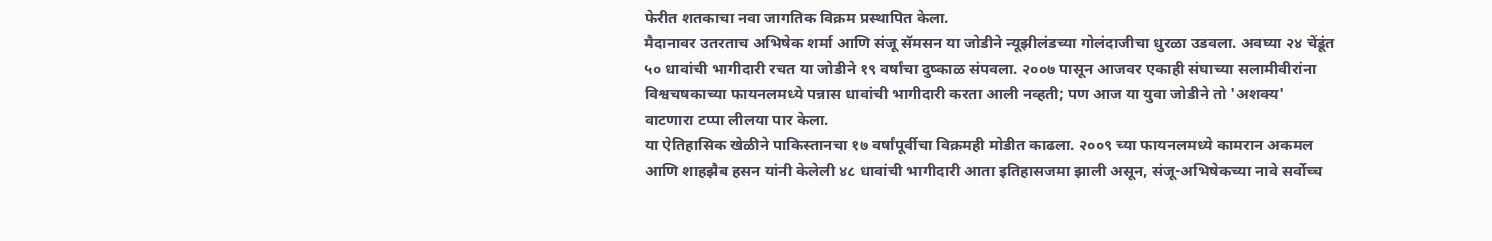फेरीत शतकाचा नवा जागतिक विक्रम प्रस्थापित केला.
मैदानावर उतरताच अभिषेक शर्मा आणि संजू सॅमसन या जोडीने न्यूझीलंडच्या गोलंदाजीचा धुरळा उडवला. अवघ्या २४ चेंडूंत ५० धावांची भागीदारी रचत या जोडीने १९ वर्षांचा दुष्काळ संपवला. २००७ पासून आजवर एकाही संघाच्या सलामीवीरांना विश्वचषकाच्या फायनलमध्ये पन्नास धावांची भागीदारी करता आली नव्हती; पण आज या युवा जोडीने तो 'अशक्य' वाटणारा टप्पा लीलया पार केला.
या ऐतिहासिक खेळीने पाकिस्तानचा १७ वर्षांपूर्वीचा विक्रमही मोडीत काढला. २००९ च्या फायनलमध्ये कामरान अकमल आणि शाहझैब हसन यांनी केलेली ४८ धावांची भागीदारी आता इतिहासजमा झाली असून, संजू-अभिषेकच्या नावे सर्वोच्च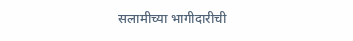सलामीच्या भागीदारीची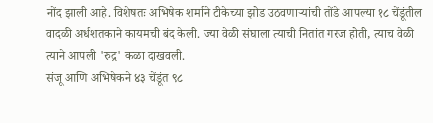नोंद झाली आहे. विशेषतः अभिषेक शर्माने टीकेच्या झोड उठवणाऱ्यांची तोंडे आपल्या १८ चेंडूंतील वादळी अर्धशतकाने कायमची बंद केली. ज्या वेळी संघाला त्याची नितांत गरज होती, त्याच वेळी त्याने आपली 'रुद्र' कळा दाखवली.
संजू आणि अभिषेकने ४३ चेंडूंत ९८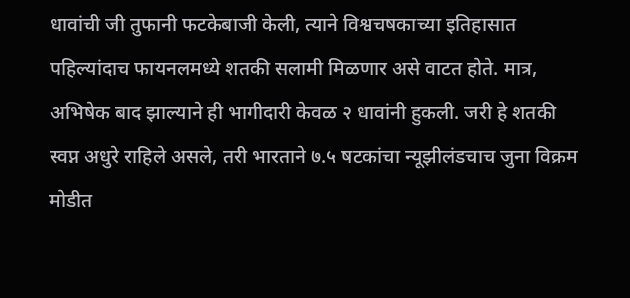धावांची जी तुफानी फटकेबाजी केली, त्याने विश्वचषकाच्या इतिहासात पहिल्यांदाच फायनलमध्ये शतकी सलामी मिळणार असे वाटत होते. मात्र, अभिषेक बाद झाल्याने ही भागीदारी केवळ २ धावांनी हुकली. जरी हे शतकी स्वप्न अधुरे राहिले असले, तरी भारताने ७.५ षटकांचा न्यूझीलंडचाच जुना विक्रम मोडीत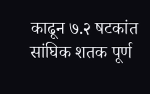काढून ७.२ षटकांत सांघिक शतक पूर्ण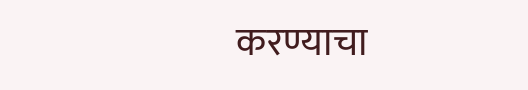करण्याचा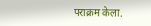पराक्रम केला.